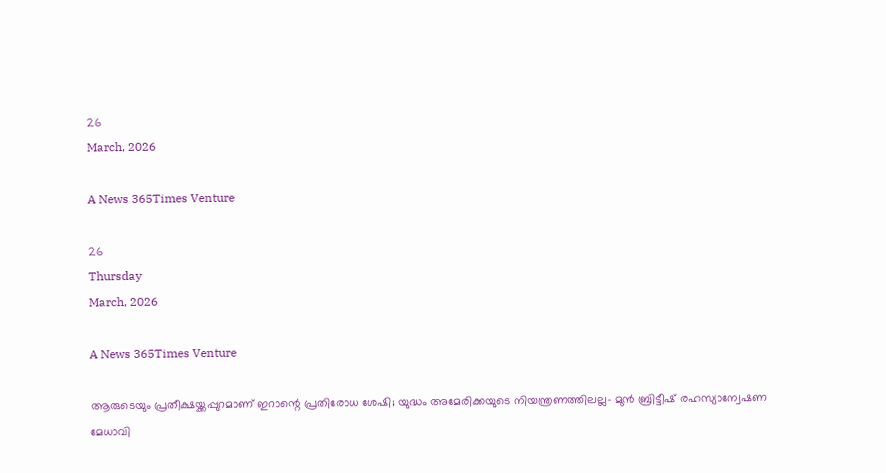26
March, 2026

A News 365Times Venture

26
Thursday
March, 2026

A News 365Times Venture

ആരുടെയും പ്രതീക്ഷയ്ക്കപ്പുറമാണ് ഇറാന്റെ പ്രതിരോധ ശേഷി; യുദ്ധം അമേരിക്കയുടെ നിയന്ത്രണത്തിലല്ല- മുന്‍ ബ്രിട്ടീഷ് രഹസ്യാന്വേഷണ മേധാവി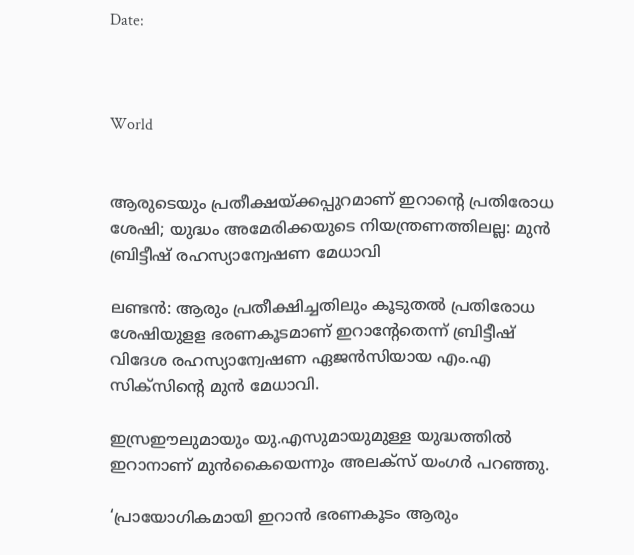Date:



World


ആരുടെയും പ്രതീക്ഷയ്ക്കപ്പുറമാണ് ഇറാന്റെ പ്രതിരോധ ശേഷി; യുദ്ധം അമേരിക്കയുടെ നിയന്ത്രണത്തിലല്ല: മുന്‍ ബ്രിട്ടീഷ് രഹസ്യാന്വേഷണ മേധാവി

ലണ്ടന്‍: ആരും പ്രതീക്ഷിച്ചതിലും കൂടുതല്‍ പ്രതിരോധ ശേഷിയുളള ഭരണകൂടമാണ് ഇറാന്റേതെന്ന് ബ്രിട്ടീഷ് വിദേശ രഹസ്യാന്വേഷണ ഏജന്‍സിയായ എം.എ സിക്‌സിന്റെ മുന്‍ മേധാവി.

ഇസ്രഈലുമായും യു.എസുമായുമുള്ള യുദ്ധത്തില്‍ ഇറാനാണ് മുന്‍കൈയെന്നും അലക്‌സ് യംഗര്‍ പറഞ്ഞു.

‘പ്രായോഗികമായി ഇറാന്‍ ഭരണകൂടം ആരും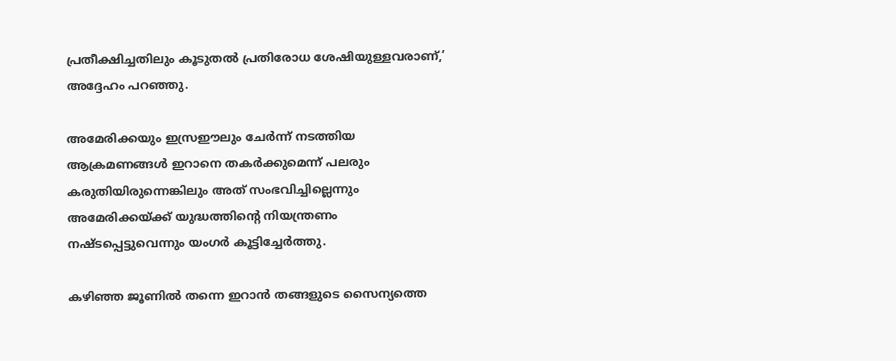പ്രതീക്ഷിച്ചതിലും കൂടുതല്‍ പ്രതിരോധ ശേഷിയുള്ളവരാണ്,’ അദ്ദേഹം പറഞ്ഞു.

അമേരിക്കയും ഇസ്രഈലും ചേര്‍ന്ന് നടത്തിയ ആക്രമണങ്ങള്‍ ഇറാനെ തകര്‍ക്കുമെന്ന് പലരും കരുതിയിരുന്നെങ്കിലും അത് സംഭവിച്ചില്ലെന്നും അമേരിക്കയ്ക്ക് യുദ്ധത്തിന്റെ നിയന്ത്രണം നഷ്ടപ്പെട്ടുവെന്നും യംഗര്‍ കൂട്ടിച്ചേര്‍ത്തു.

കഴിഞ്ഞ ജൂണില്‍ തന്നെ ഇറാന്‍ തങ്ങളുടെ സൈന്യത്തെ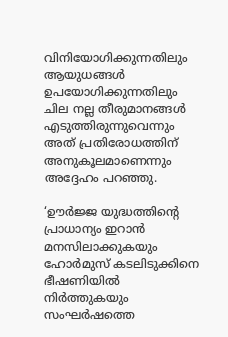വിനിയോഗിക്കുന്നതിലും ആയുധങ്ങള്‍ ഉപയോഗിക്കുന്നതിലും ചില നല്ല തീരുമാനങ്ങള്‍ എടുത്തിരുന്നുവെന്നും അത് പ്രതിരോധത്തിന് അനുകൂലമാണെന്നും അദ്ദേഹം പറഞ്ഞു.

‘ഊര്‍ജ്ജ യുദ്ധത്തിന്റെ പ്രാധാന്യം ഇറാന്‍ മനസിലാക്കുകയും ഹോര്‍മുസ് കടലിടുക്കിനെ ഭീഷണിയില്‍ നിര്‍ത്തുകയും സംഘര്‍ഷത്തെ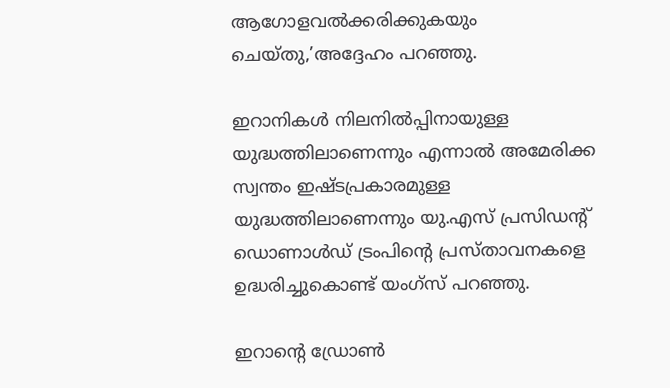ആഗോളവല്‍ക്കരിക്കുകയും ചെയ്തു,’അദ്ദേഹം പറഞ്ഞു.

ഇറാനികള്‍ നിലനില്‍പ്പിനായുള്ള യുദ്ധത്തിലാണെന്നും എന്നാല്‍ അമേരിക്ക സ്വന്തം ഇഷ്ടപ്രകാരമുള്ള യുദ്ധത്തിലാണെന്നും യു.എസ് പ്രസിഡന്റ് ഡൊണാള്‍ഡ് ട്രംപിന്റെ പ്രസ്താവനകളെ ഉദ്ധരിച്ചുകൊണ്ട് യംഗ്‌സ് പറഞ്ഞു.

ഇറാന്റെ ഡ്രോണ്‍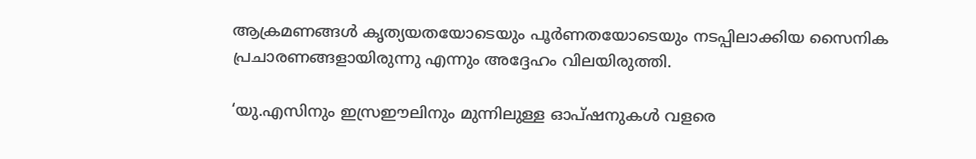ആക്രമണങ്ങള്‍ കൃത്യയതയോടെയും പൂര്‍ണതയോടെയും നടപ്പിലാക്കിയ സൈനിക പ്രചാരണങ്ങളായിരുന്നു എന്നും അദ്ദേഹം വിലയിരുത്തി.

‘യു.എസിനും ഇസ്രഈലിനും മുന്നിലുള്ള ഓപ്ഷനുകള്‍ വളരെ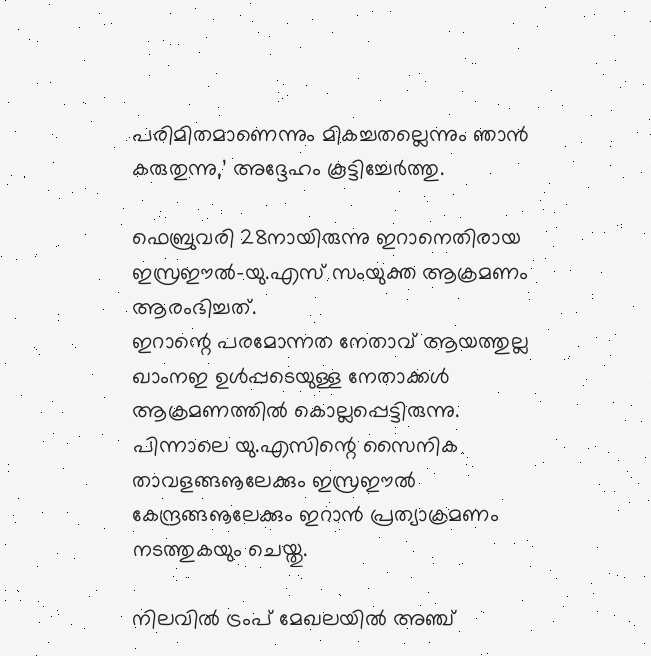പരിമിതമാണെന്നും മികച്ചതല്ലെന്നും ഞാന്‍ കരുതുന്നു,’ അദ്ദേഹം കൂട്ടിച്ചേര്‍ത്തു.

ഫെബ്രുവരി 28നായിരുന്നു ഇറാനെതിരായ ഇസ്രഈല്‍-യു.എസ് സംയുക്ത ആക്രമണം ആരംഭിച്ചത്.
ഇറാന്റെ പരമോന്നത നേതാവ് ആയത്തുല്ല ഖാംനഇ ഉള്‍പ്പടെയുള്ള നേതാക്കള്‍ ആക്രമണത്തില്‍ കൊല്ലപ്പെട്ടിരുന്നു. പിന്നാലെ യു.എസിന്റെ സൈനിക താവളങ്ങൡലേക്കും ഇസ്രഈല്‍ കേന്ദ്രങ്ങൡലേക്കും ഇറാന്‍ പ്രത്യാക്രമണം നടത്തുകയും ചെയ്തു.

നിലവില്‍ ട്രംപ് മേഖലയില്‍ അഞ്ച്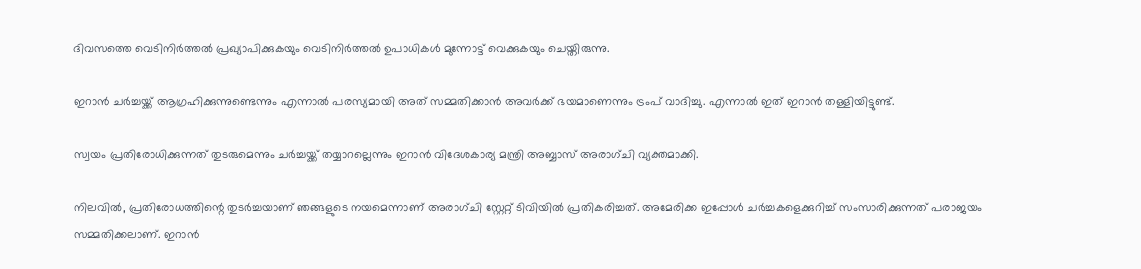ദിവസത്തെ വെടിനിര്‍ത്തല്‍ പ്രഖ്യാപിക്കുകയും വെടിനിര്‍ത്തല്‍ ഉപാധികള്‍ മുന്നോട്ട് വെക്കുകയും ചെയ്തിരുന്നു.

ഇറാന്‍ ചര്‍ച്ചയ്ക്ക് ആഗ്രഹിക്കുന്നുണ്ടെന്നും എന്നാല്‍ പരസ്യമായി അത് സമ്മതിക്കാന്‍ അവര്‍ക്ക് ഭയമാണെന്നും ട്രംപ് വാദിച്ചു. എന്നാല്‍ ഇത് ഇറാന്‍ തള്ളിയിട്ടുണ്ട്.

സ്വയം പ്രതിരോധിക്കുന്നത് തുടരുമെന്നും ചര്‍ച്ചയ്ക്ക് തയ്യാറല്ലെന്നും ഇറാന്‍ വിദേശകാര്യ മന്ത്രി അബ്ബാസ് അരാഗ്ചി വ്യക്തമാക്കി.

നിലവില്‍, പ്രതിരോധത്തിന്റെ തുടര്‍ച്ചയാണ് ഞങ്ങളുടെ നയമെന്നാണ് അരാഗ്ചി സ്റ്റേറ്റ് ടിവിയില്‍ പ്രതികരിച്ചത്. അമേരിക്ക ഇപ്പോള്‍ ചര്‍ച്ചകളെക്കുറിച്ച് സംസാരിക്കുന്നത് പരാജയം സമ്മതിക്കലാണ്. ഇറാന്‍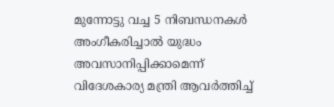മുന്നോട്ടു വച്ച 5 നിബന്ധനകള്‍ അംഗീകരിച്ചാല്‍ യുദ്ധം അവസാനിപ്പിക്കാമെന്ന് വിദേശകാര്യ മന്ത്രി ആവര്‍ത്തിച്ച്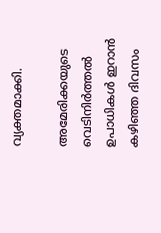വ്യക്തമാക്കി.

അമേരിക്കയുടെ വെടിനിര്‍ത്തല്‍ ഉപാധികള്‍ ഇറാന്‍ കഴിഞ്ഞ ദിവസം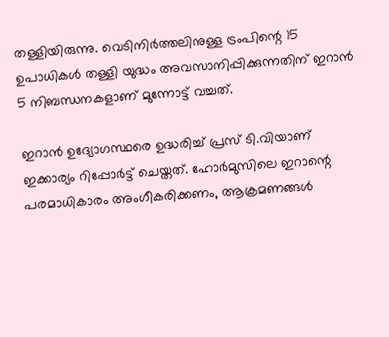തള്ളിയിരുന്നു. വെടിനിര്‍ത്തലിനുള്ള ട്രംപിന്റെ 15 ഉപാധികള്‍ തള്ളി യുദ്ധം അവസാനിപ്പിക്കുന്നതിന് ഇറാന്‍ 5 നിബന്ധനകളാണ് മുന്നോട്ട് വച്ചത്.

ഇറാന്‍ ഉദ്യോഗസ്ഥരെ ഉദ്ധരിച്ച് പ്രസ് ടി.വിയാണ് ഇക്കാര്യം റിപ്പോര്‍ട്ട് ചെയ്തത്. ഹോര്‍മുസിലെ ഇറാന്റെ പരമാധികാരം അംഗീകരിക്കണം, ആക്രമണങ്ങള്‍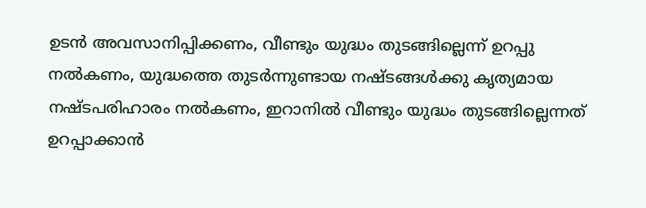ഉടന്‍ അവസാനിപ്പിക്കണം, വീണ്ടും യുദ്ധം തുടങ്ങില്ലെന്ന് ഉറപ്പു നല്‍കണം, യുദ്ധത്തെ തുടര്‍ന്നുണ്ടായ നഷ്ടങ്ങള്‍ക്കു കൃത്യമായ നഷ്ടപരിഹാരം നല്‍കണം, ഇറാനില്‍ വീണ്ടും യുദ്ധം തുടങ്ങില്ലെന്നത് ഉറപ്പാക്കാന്‍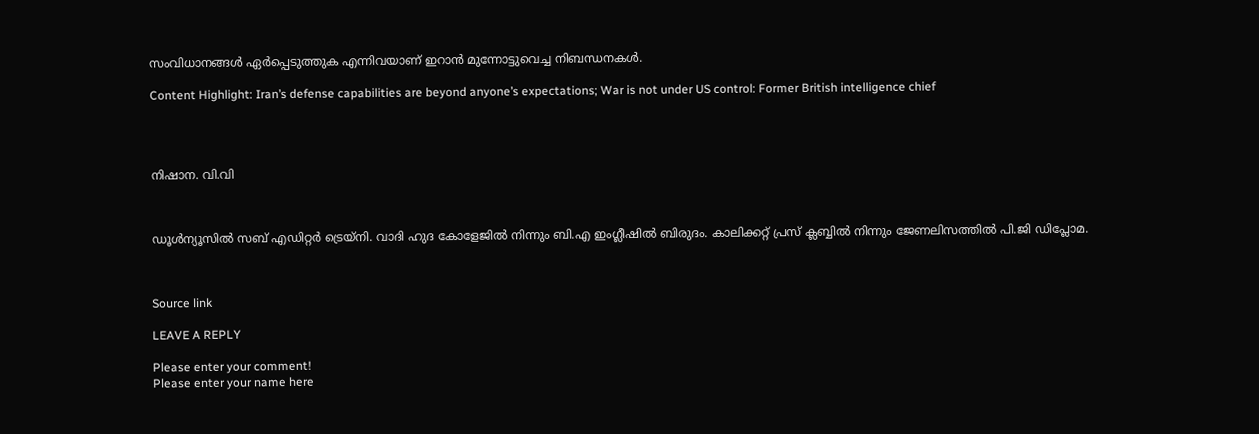സംവിധാനങ്ങള്‍ ഏര്‍പ്പെടുത്തുക എന്നിവയാണ് ഇറാന്‍ മുന്നോട്ടുവെച്ച നിബന്ധനകള്‍.

Content Highlight: Iran’s defense capabilities are beyond anyone’s expectations; War is not under US control: Former British intelligence chief




നിഷാന. വി.വി



ഡൂള്‍ന്യൂസില്‍ സബ് എഡിറ്റര്‍ ട്രെയ്‌നി. വാദി ഹുദ കോളേജില്‍ നിന്നും ബി.എ ഇംഗ്ലീഷില്‍ ബിരുദം. കാലിക്കറ്റ് പ്രസ് ക്ലബ്ബില്‍ നിന്നും ജേണലിസത്തില്‍ പി.ജി ഡിപ്ലോമ.



Source link

LEAVE A REPLY

Please enter your comment!
Please enter your name here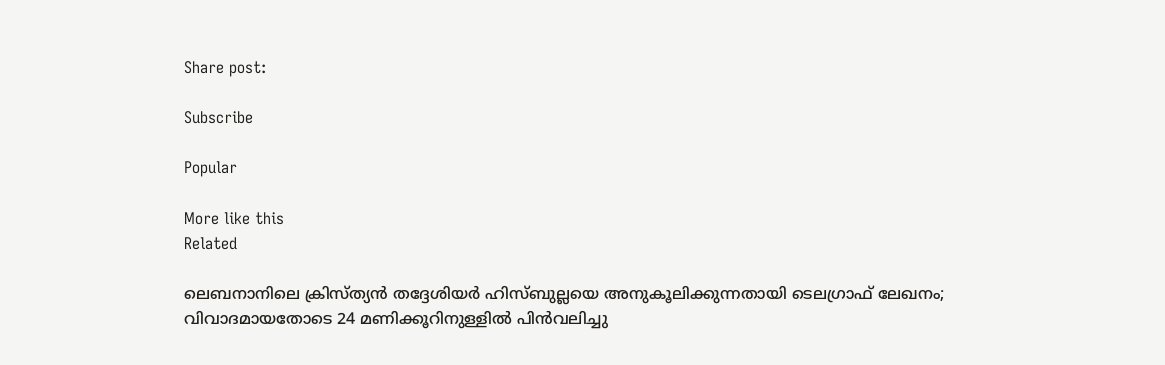Share post:

Subscribe

Popular

More like this
Related

ലെബനാനിലെ ക്രിസ്ത്യന്‍ തദ്ദേശിയര്‍ ഹിസ്ബുല്ലയെ അനുകൂലിക്കുന്നതായി ടെലഗ്രാഫ് ലേഖനം; വിവാദമായതോടെ 24 മണിക്കൂറിനുള്ളില്‍ പിന്‍വലിച്ചു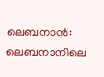ലെബനാന്‍: ലെബനാനിലെ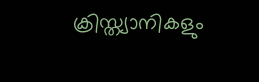ക്രിസ്ത്യാനികളും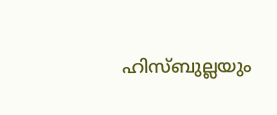ഹിസ്ബുല്ലയും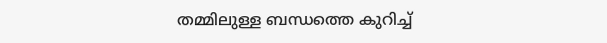തമ്മിലുള്ള ബന്ധത്തെ കുറിച്ച്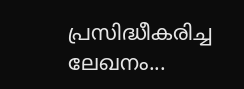പ്രസിദ്ധീകരിച്ച ലേഖനം...